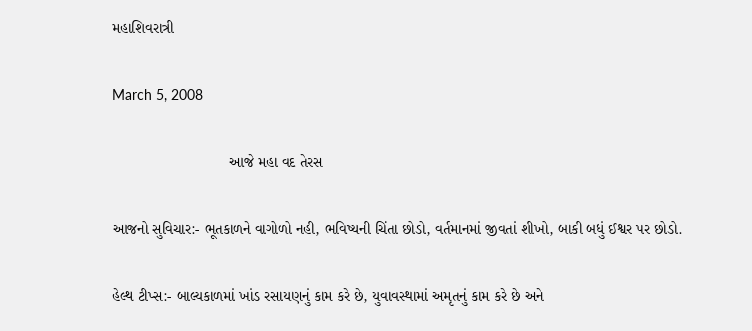મહાશિવરાત્રી

March 5, 2008

                            આજે મહા વદ તેરસ

આજનો સુવિચાર:- ભૂતકાળને વાગોળો નહી, ભવિષ્યની ચિંતા છોડો, વર્તમાનમાં જીવતાં શીખો, બાકી બધું ઈશ્વર પર છોડો.

હેલ્થ ટીપ્સ:- બાલ્યકાળમાં ખાંડ રસાયણનું કામ કરે છે, યુવાવસ્થામાં અમૃતનું કામ કરે છે અને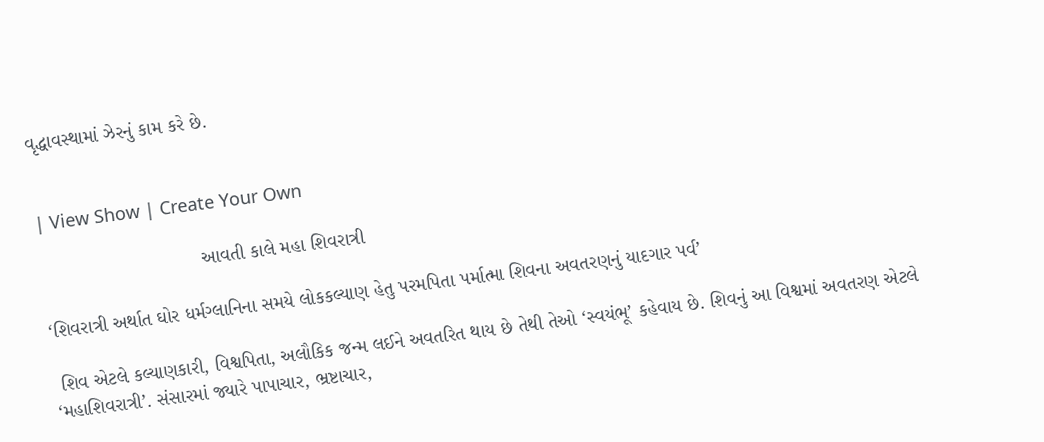વૃદ્ધાવસ્થામાં ઝેરનું કામ કરે છે.


| View Show | Create Your Own

                              આવતી કાલે મહા શિવરાત્રી

‘શિવરાત્રી અર્થાત ઘોર ધર્મગ્લાનિના સમયે લોકકલ્યાણ હેતુ પરમપિતા પર્માત્મા શિવના અવતરણનું યાદગાર પર્વ’

 શિવ એટલે કલ્યાણકારી, વિશ્વપિતા, અલૌકિક જન્મ લઈને અવતરિત થાય છે તેથી તેઓ ‘સ્વયંભૂ’ કહેવાય છે. શિવનું આ વિશ્વમાં અવતરણ એટલે ‘મહાશિવરાત્રી’. સંસારમાં જ્યારે પાપાચાર, ભ્રષ્ટાચાર,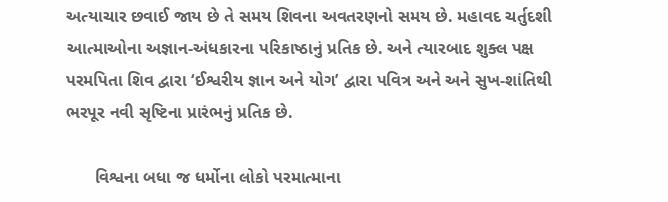અત્યાચાર છવાઈ જાય છે તે સમય શિવના અવતરણનો સમય છે. મહાવદ ચર્તુદશી આત્માઓના અજ્ઞાન-અંધકારના પરિકાષ્ઠાનું પ્રતિક છે. અને ત્યારબાદ શુક્લ પક્ષ પરમપિતા શિવ દ્વારા ‘ઈશ્વરીય જ્ઞાન અને યોગ’ દ્વારા પવિત્ર અને અને સુખ-શાંતિથી ભરપૂર નવી સૃષ્ટિના પ્રારંભનું પ્રતિક છે.

      વિશ્વના બધા જ ધર્મોના લોકો પરમાત્માના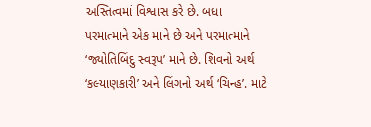અસ્તિત્વમાં વિશ્વાસ કરે છે. બધા પરમાત્માને એક માને છે અને પરમાત્માને ‘જ્યોતિબિંદુ સ્વરૂપ’ માને છે. શિવનો અર્થ ‘કલ્યાણકારી’ અને લિંગનો અર્થ ‘ચિન્હ’. માટે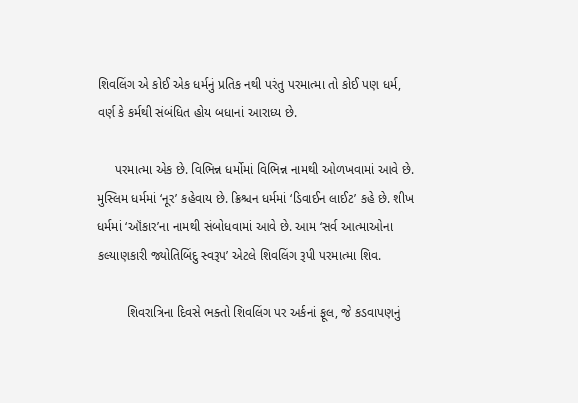શિવલિંગ એ કોઈ એક ધર્મનું પ્રતિક નથી પરંતુ પરમાત્મા તો કોઈ પણ ધર્મ, વર્ણ કે કર્મથી સંબંધિત હોય બધાનાં આરાધ્ય છે.

     પરમાત્મા એક છે. વિભિન્ન ધર્મોમાં વિભિન્ન નામથી ઓળખવામાં આવે છે. મુસ્લિમ ધર્મમાં ‘નૂર’ કહેવાય છે. ક્રિશ્ચન ધર્મમાં ‘ડિવાઈન લાઈટ’ કહે છે. શીખ ધર્મમાં ‘ઑંકાર’ના નામથી સંબોધવામાં આવે છે. આમ ‘સર્વ આત્માઓના કલ્યાણકારી જ્યોતિબિંદુ સ્વરૂપ’ એટલે શિવલિંગ રૂપી પરમાત્મા શિવ.

        શિવરાત્રિના દિવસે ભક્તો શિવલિંગ પર અર્કનાં ફૂલ, જે કડવાપણનું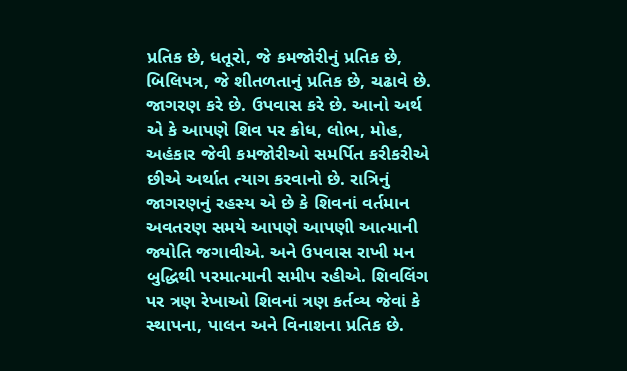પ્રતિક છે, ધતૂરો, જે કમજોરીનું પ્રતિક છે, બિલિપત્ર, જે શીતળતાનું પ્રતિક છે, ચઢાવે છે. જાગરણ કરે છે. ઉપવાસ કરે છે. આનો અર્થ એ કે આપણે શિવ પર ક્રોધ, લોભ, મોહ, અહંકાર જેવી કમજોરીઓ સમર્પિત કરીકરીએ છીએ અર્થાત ત્યાગ કરવાનો છે. રાત્રિનું જાગરણનું રહસ્ય એ છે કે શિવનાં વર્તમાન અવતરણ સમયે આપણે આપણી આત્માની જ્યોતિ જગાવીએ. અને ઉપવાસ રાખી મન બુદ્ધિથી પરમાત્માની સમીપ રહીએ. શિવલિંગ પર ત્રણ રેખાઓ શિવનાં ત્રણ કર્તવ્ય જેવાં કે સ્થાપના, પાલન અને વિનાશના પ્રતિક છે.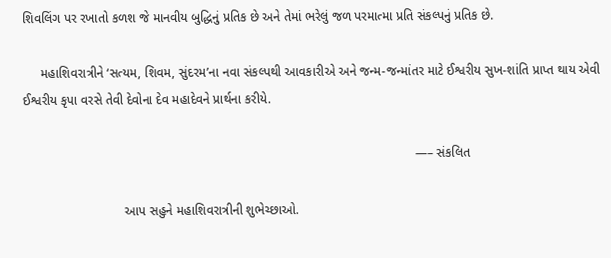શિવલિંગ પર રખાતો કળશ જે માનવીય બુદ્ધિનું પ્રતિક છે અને તેમાં ભરેલું જળ પરમાત્મા પ્રતિ સંકલ્પનું પ્રતિક છે.

     મહાશિવરાત્રીને ‘સત્યમ, શિવમ, સુંદરમ’ના નવા સંકલ્પથી આવકારીએ અને જન્મ-જન્માંતર માટે ઈશ્વરીય સુખ-શાંતિ પ્રાપ્ત થાય એવી ઈશ્વરીય કૃપા વરસે તેવી દેવોના દેવ મહાદેવને પ્રાર્થના કરીયે.

                                                                                                             —– સંકલિત

                            આપ સહુને મહાશિવરાત્રીની શુભેચ્છાઓ.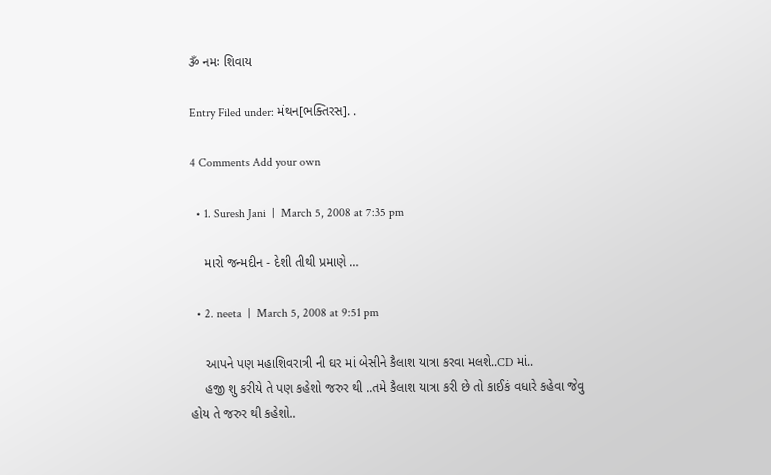ૐ નમઃ શિવાય

Entry Filed under: મંથન[ભક્તિરસ]. .

4 Comments Add your own

  • 1. Suresh Jani  |  March 5, 2008 at 7:35 pm

    મારો જન્મદીન - દેશી તીથી પ્રમાણે …

  • 2. neeta  |  March 5, 2008 at 9:51 pm

    આપને પણ મહાશિવરાત્રી ની ઘર માં બેસીને કૈલાશ યાત્રા કરવા મલશે..CD માં..
    હજી શુ કરીયે તે પણ કહેશો જરુર થી ..તમે કૈલાશ યાત્રા કરી છે તો કાઈકં વધારે કહેવા જેવુ હોય તે જરુર થી કહેશો..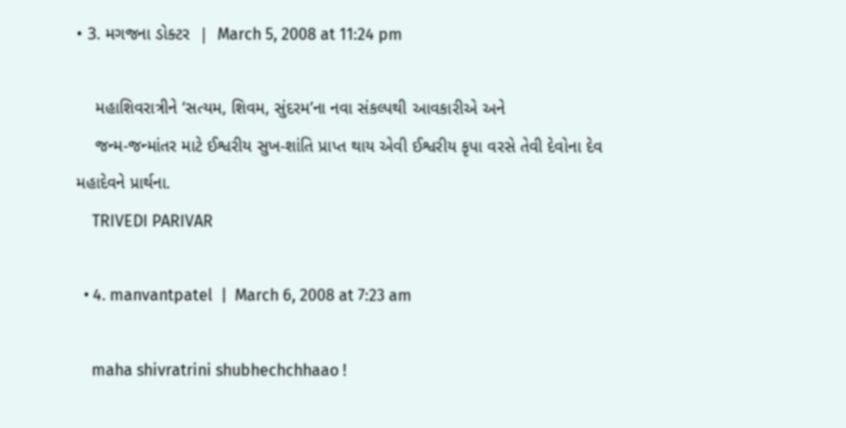• 3. મગજના ડોક્ટર  |  March 5, 2008 at 11:24 pm

    મહાશિવરાત્રીને ‘સત્યમ, શિવમ, સુંદરમ’ના નવા સંકલ્પથી આવકારીએ અને
    જન્મ-જન્માંતર માટે ઈશ્વરીય સુખ-શાંતિ પ્રાપ્ત થાય એવી ઈશ્વરીય કૃપા વરસે તેવી દેવોના દેવ મહાદેવને પ્રાર્થના.
    TRIVEDI PARIVAR

  • 4. manvantpatel  |  March 6, 2008 at 7:23 am

    maha shivratrini shubhechchhaao !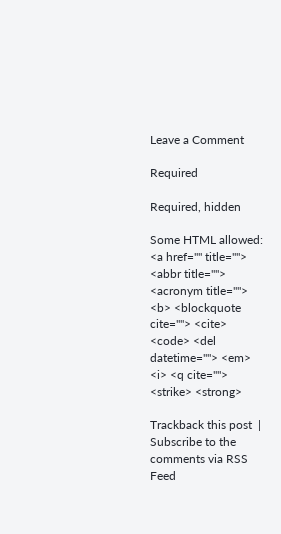Leave a Comment

Required

Required, hidden

Some HTML allowed:
<a href="" title=""> <abbr title=""> <acronym title=""> <b> <blockquote cite=""> <cite> <code> <del datetime=""> <em> <i> <q cite=""> <strike> <strong>

Trackback this post  |  Subscribe to the comments via RSS Feed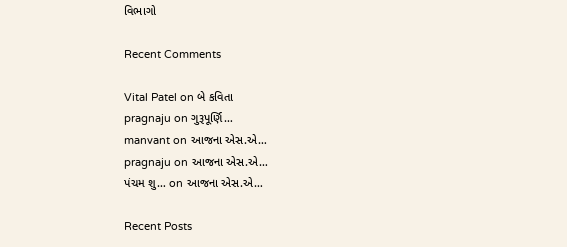વિભાગો

Recent Comments

Vital Patel on બે કવિતા
pragnaju on ગુરૂપૂર્ણિ…
manvant on આજના એસ.એ…
pragnaju on આજના એસ.એ…
પંચમ શુ… on આજના એસ.એ…

Recent Posts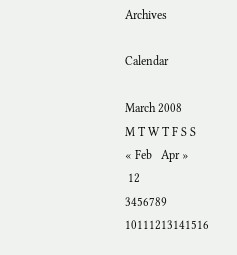Archives

Calendar

March 2008
M T W T F S S
« Feb   Apr »
 12
3456789
10111213141516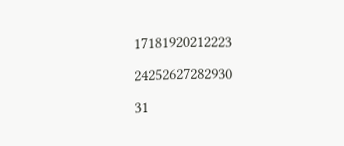17181920212223
24252627282930
31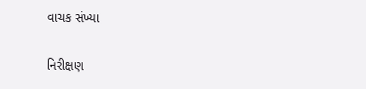વાચક સંખ્યા

નિરીક્ષણ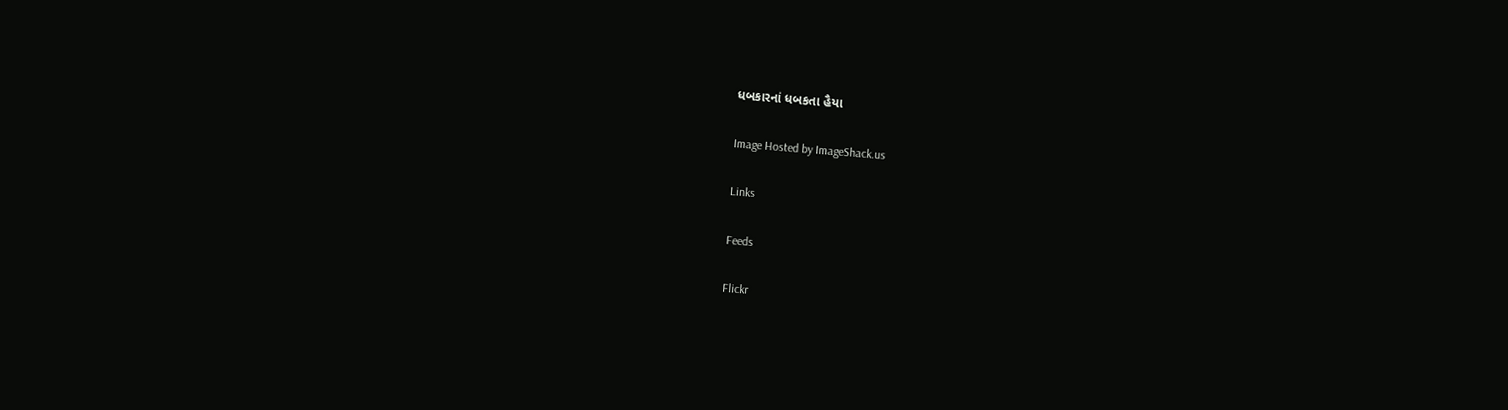ધબકારનાં ધબકતા હૈયા

Image Hosted by ImageShack.us

Links

Feeds

Flickr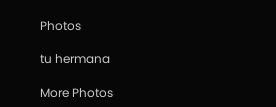Photos

tu hermana

More Photos